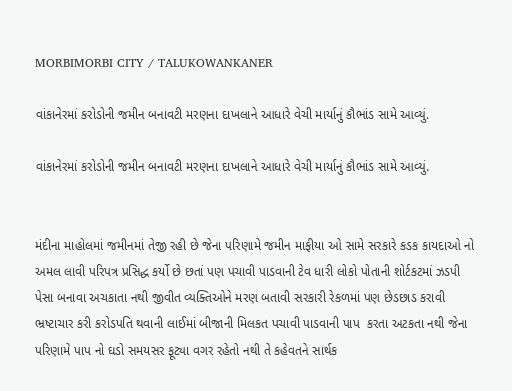MORBIMORBI CITY / TALUKOWANKANER

વાંકાનેરમાં કરોડોની જમીન બનાવટી મરણના દાખલાને આધારે વેચી માર્યાનું કૌભાંડ સામે આવ્યું.

વાંકાનેરમાં કરોડોની જમીન બનાવટી મરણના દાખલાને આધારે વેચી માર્યાનું કૌભાંડ સામે આવ્યું.


મંદીના માહોલમાં જમીનમાં તેજી રહી છે જેના પરિણામે જમીન માફીયા ઓ સામે સરકારે કડક કાયદાઓ નો અમલ લાવી પરિપત્ર પ્રસિદ્ધ કર્યો છે છતાં પણ પચાવી પાડવાની ટેવ ધારી લોકો પોતાની શોર્ટકટમાં ઝડપી પેસા બનાવા અચકાતા નથી જીવીત વ્યક્તિઓને મરણ બતાવી સરકારી રેકળમાં પણ છેડછાડ કરાવી ભ્રષ્ટાચાર કરી કરોડપતિ થવાની લાઈમાં બીજાની મિલકત પચાવી પાડવાની પાપ  કરતા અટકતા નથી જેના પરિણામે પાપ નો ઘડો સમયસર ફૂટ્યા વગર રહેતો નથી તે કહેવતને સાર્થક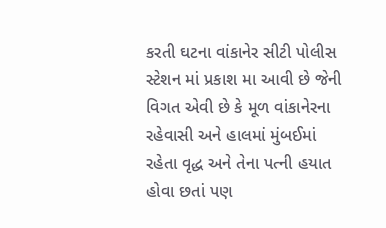કરતી ઘટના વાંકાનેર સીટી પોલીસ સ્ટેશન માં પ્રકાશ મા આવી છે જેની વિગત એવી છે કે મૂળ વાંકાનેરના રહેવાસી અને હાલમાં મુંબઈમાં રહેતા વૃદ્ધ અને તેના પત્ની હયાત હોવા છતાં પણ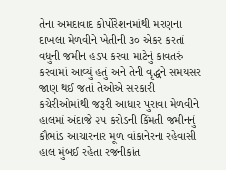તેના અમદાવાદ કોર્પોરેશનમાંથી મરણના દાખલા મેળવીને ખેતીની ૩૦ એકર કરતાં વધુની જમીન હડપ કરવા માટેનું કાવતરું કરવામાં આવ્યું હતું અને તેની વૃદ્ધને સમયસર જાણ થઈ જતાં તેઓએ સરકારી કચેરીઓમાંથી જરૂરી આધાર પુરાવા મેળવીને હાલમાં અંદાજે ૨૫ કરોડની કિંમતી જમીનનું કૌભાંડ આચારનાર મૂળ વાંકાનેરના રહેવાસી હાલ મુંબઈ રહેતા રજનીકાંત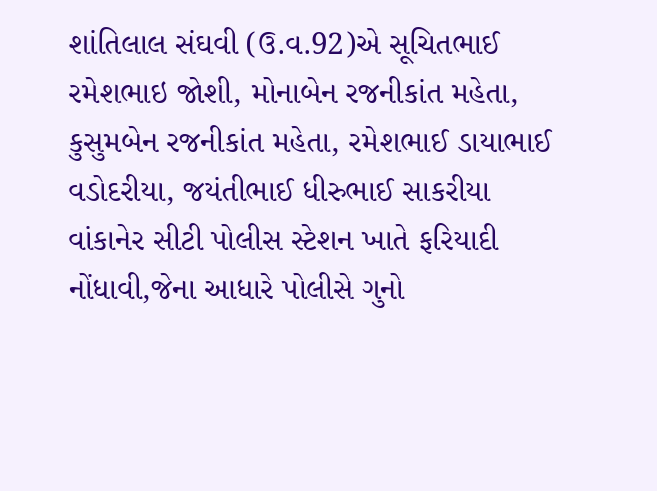શાંતિલાલ સંઘવી (ઉ.વ.92)એ સૂચિતભાઈ રમેશભાઇ જોશી, મોનાબેન રજનીકાંત મહેતા, કુસુમબેન રજનીકાંત મહેતા, રમેશભાઈ ડાયાભાઈ વડોદરીયા, જયંતીભાઈ ધીરુભાઈ સાકરીયા વાંકાનેર સીટી પોલીસ સ્ટેશન ખાતે ફરિયાદી નોંધાવી,જેના આધારે પોલીસે ગુનો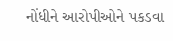નોંધીને આરોપીઓને પકડવા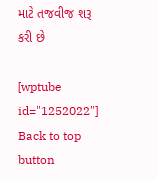માટે તજવીજ શરૂ કરી છે

[wptube id="1252022"]
Back to top button